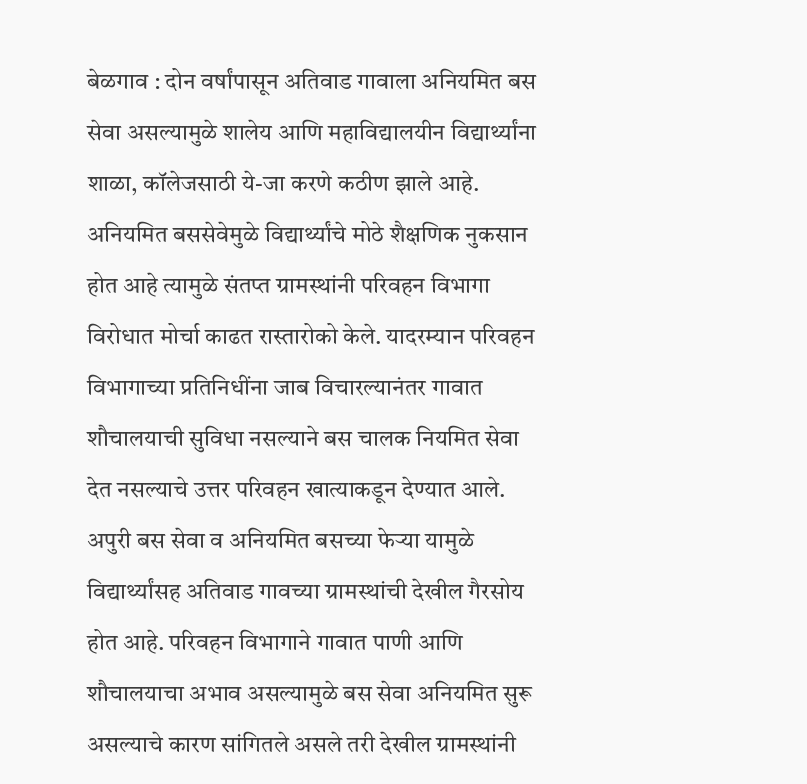बेळगाव : दोन वर्षांपासून अतिवाड गावाला अनियमित बस सेवा असल्यामुळे शालेय आणि महाविद्यालयीन विद्यार्थ्यांना शाळा, कॉलेजसाठी ये-जा करणे कठीण झाले आहे. अनियमित बससेवेमुळे विद्यार्थ्यांचे मोठे शैक्षणिक नुकसान होत आहे त्यामुळे संतप्त ग्रामस्थांनी परिवहन विभागा विरोधात मोर्चा काढत रास्तारोको केले. यादरम्यान परिवहन विभागाच्या प्रतिनिधींना जाब विचारल्यानंतर गावात शौचालयाची सुविधा नसल्याने बस चालक नियमित सेवा देत नसल्याचे उत्तर परिवहन खात्याकडून देण्यात आले. अपुरी बस सेवा व अनियमित बसच्या फेऱ्या यामुळे विद्यार्थ्यांसह अतिवाड गावच्या ग्रामस्थांची देखील गैरसोय होत आहे. परिवहन विभागाने गावात पाणी आणि शौचालयाचा अभाव असल्यामुळे बस सेवा अनियमित सुरू असल्याचे कारण सांगितले असले तरी देखील ग्रामस्थांनी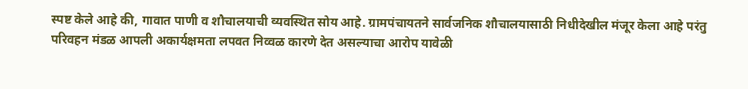स्पष्ट केले आहे की, गावात पाणी व शौचालयाची व्यवस्थित सोय आहे. ग्रामपंचायतने सार्वजनिक शौचालयासाठी निधीदेखील मंजूर केला आहे परंतु परिवहन मंडळ आपली अकार्यक्षमता लपवत निव्वळ कारणे देत असल्याचा आरोप यावेळी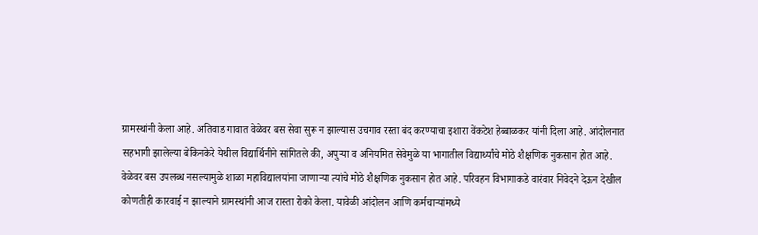ग्रामस्थांनी केला आहे. अतिवाड गावात वेळेवर बस सेवा सुरू न झाल्यास उचगाव रस्ता बंद करण्याचा इशारा वेंकटेश हेब्बाळकर यांनी दिला आहे. आंदोलनात सहभागी झालेल्या बेकिनकेरे येथील विद्यार्थिनीने सांगितले की, अपुऱ्या व अनियमित सेवेमुळे या भागातील विद्यार्थ्यांचे मोठे शैक्षणिक नुकसान होत आहे. वेळेवर बस उपलब्ध नसल्यामुळे शाळा महाविद्यालयांना जाणाऱ्या त्यांचे मोठे शैक्षणिक नुकसान होत आहे. परिवहन विभागाकडे वारंवार निवेदने देऊन देखील कोणतीही कारवाई न झाल्याने ग्रामस्थांनी आज रास्ता रोको केला. यावेळी आंदोलन आणि कर्मचाऱ्यांमध्ये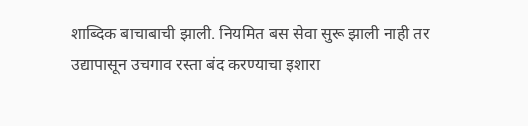शाब्दिक बाचाबाची झाली. नियमित बस सेवा सुरू झाली नाही तर उद्यापासून उचगाव रस्ता बंद करण्याचा इशारा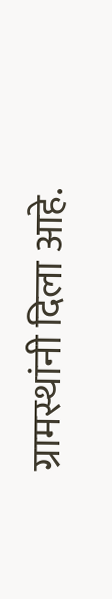ग्रामस्थांनी दिला आहे.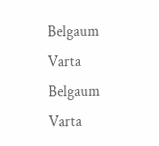Belgaum Varta Belgaum Varta